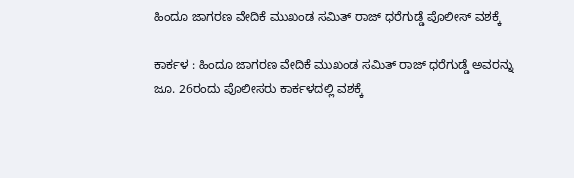ಹಿಂದೂ ಜಾಗರಣ ವೇದಿಕೆ ಮುಖಂಡ ಸಮಿತ್‌ ರಾಜ್‌ ಧರೆಗುಡ್ಡೆ ಪೊಲೀಸ್‌ ವಶಕ್ಕೆ

ಕಾರ್ಕಳ : ಹಿಂದೂ ಜಾಗರಣ ವೇದಿಕೆ ಮುಖಂಡ ಸಮಿತ್‌ ರಾಜ್‌ ಧರೆಗುಡ್ಡೆ ಅವರನ್ನು ಜೂ. 26ರಂದು ಪೊಲೀಸರು ಕಾರ್ಕಳದಲ್ಲಿ ವಶಕ್ಕೆ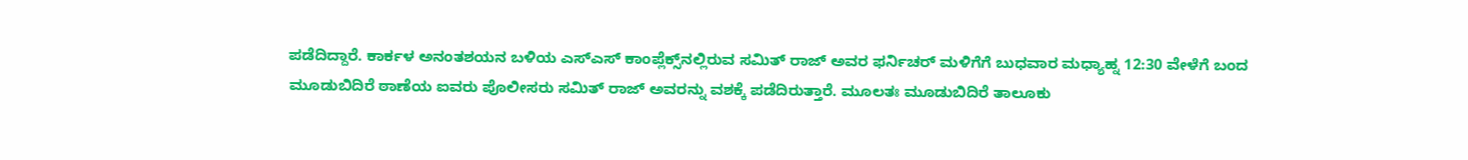ಪಡೆದಿದ್ದಾರೆ. ಕಾರ್ಕಳ ಅನಂತಶಯನ ಬಳಿಯ ಎಸ್‌ಎಸ್‌ ಕಾಂಪ್ಲೆಕ್ಸ್‌ನಲ್ಲಿರುವ ಸಮಿತ್‌ ರಾಜ್‌ ಅವರ ಫರ್ನಿಚರ್‌ ಮಳಿಗೆಗೆ ಬುಧವಾರ ಮಧ್ಯಾಹ್ನ 12:30 ವೇಳೆಗೆ ಬಂದ ಮೂಡುಬಿದಿರೆ ಠಾಣೆಯ ಐವರು ಪೊಲೀಸರು ಸಮಿತ್‌ ರಾಜ್‌ ಅವರನ್ನು ವಶಕ್ಕೆ ಪಡೆದಿರುತ್ತಾರೆ. ಮೂಲತಃ ಮೂಡುಬಿದಿರೆ ತಾಲೂಕು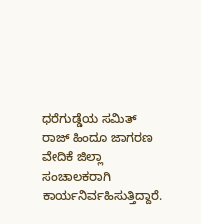ಧರೆಗುಡ್ಡೆಯ ಸಮಿತ್‌ ರಾಜ್‌ ಹಿಂದೂ ಜಾಗರಣ ವೇದಿಕೆ ಜಿಲ್ಲಾ ಸಂಚಾಲಕರಾಗಿ ಕಾರ್ಯನಿರ್ವಹಿಸುತ್ತಿದ್ದಾರೆ.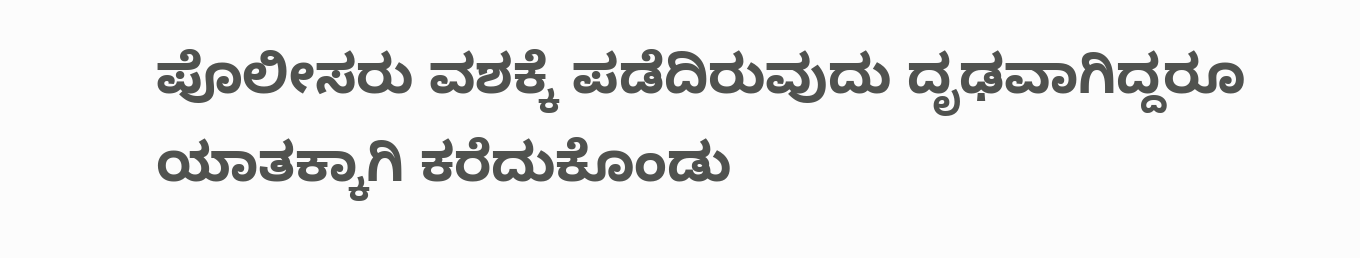ಪೊಲೀಸರು ವಶಕ್ಕೆ ಪಡೆದಿರುವುದು ದೃಢವಾಗಿದ್ದರೂ ಯಾತಕ್ಕಾಗಿ ಕರೆದುಕೊಂಡು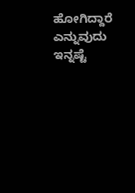ಹೋಗಿದ್ದಾರೆ ಎನ್ನುವುದು ಇನ್ನಷ್ಟೆ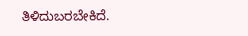ತಿಳಿದುಬರಬೇಕಿದೆ.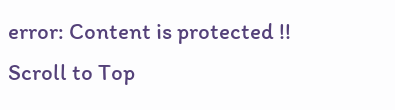error: Content is protected !!
Scroll to Top